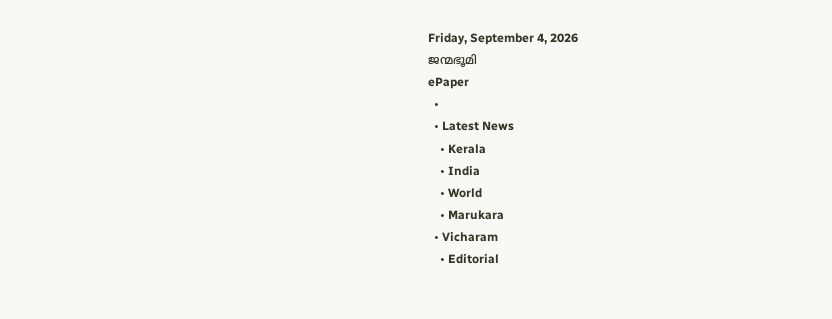Friday, September 4, 2026
ജന്മഭൂമി
ePaper
  •
  • Latest News
    • Kerala
    • India
    • World
    • Marukara
  • Vicharam
    • Editorial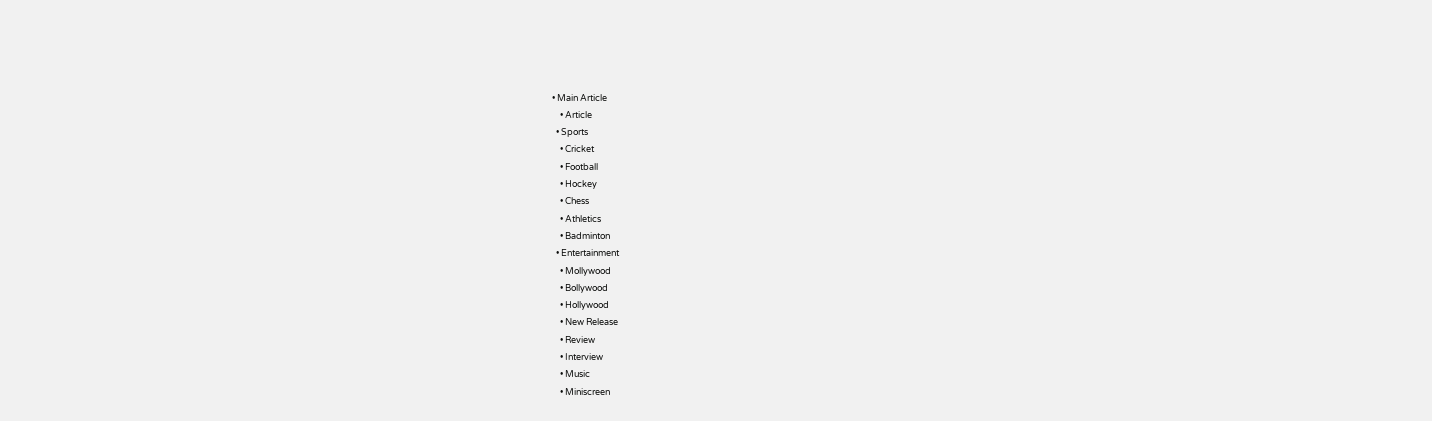• Main Article
    • Article
  • Sports
    • Cricket
    • Football
    • Hockey
    • Chess
    • Athletics
    • Badminton
  • Entertainment
    • Mollywood
    • Bollywood
    • Hollywood
    • New Release
    • Review
    • Interview
    • Music
    • Miniscreen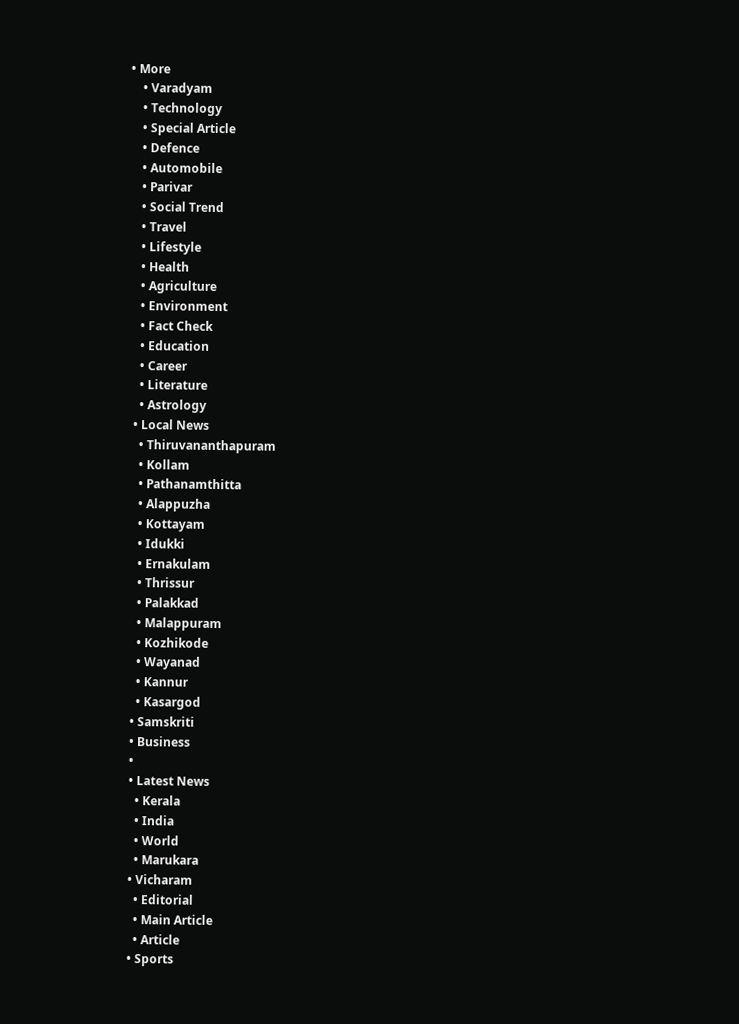• More
    • Varadyam
    • Technology
    • Special Article
    • Defence
    • Automobile
    • Parivar
    • Social Trend
    • Travel
    • Lifestyle
    • Health
    • Agriculture
    • Environment
    • Fact Check
    • Education
    • Career
    • Literature
    • Astrology
  • Local News
    • Thiruvananthapuram
    • Kollam
    • Pathanamthitta
    • Alappuzha
    • Kottayam
    • Idukki
    • Ernakulam
    • Thrissur
    • Palakkad
    • Malappuram
    • Kozhikode
    • Wayanad
    • Kannur
    • Kasargod
  • Samskriti
  • Business
  •
  • Latest News
    • Kerala
    • India
    • World
    • Marukara
  • Vicharam
    • Editorial
    • Main Article
    • Article
  • Sports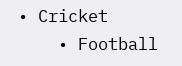• Cricket
    • Football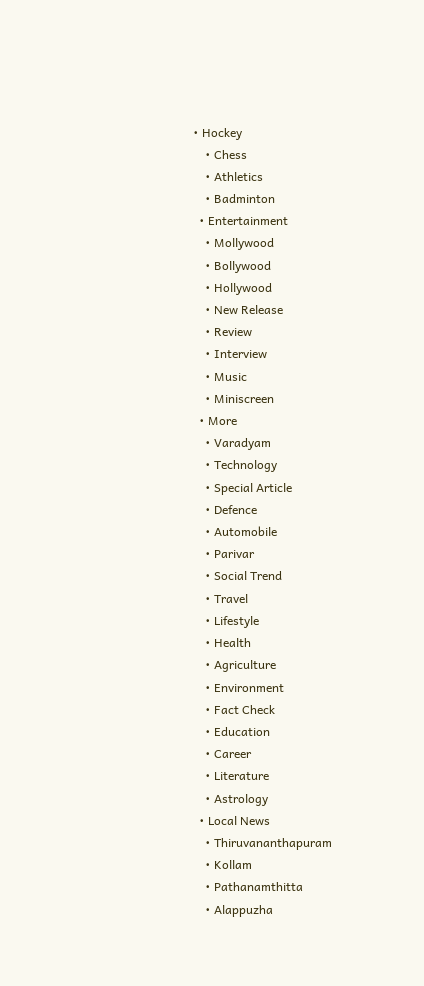• Hockey
    • Chess
    • Athletics
    • Badminton
  • Entertainment
    • Mollywood
    • Bollywood
    • Hollywood
    • New Release
    • Review
    • Interview
    • Music
    • Miniscreen
  • More
    • Varadyam
    • Technology
    • Special Article
    • Defence
    • Automobile
    • Parivar
    • Social Trend
    • Travel
    • Lifestyle
    • Health
    • Agriculture
    • Environment
    • Fact Check
    • Education
    • Career
    • Literature
    • Astrology
  • Local News
    • Thiruvananthapuram
    • Kollam
    • Pathanamthitta
    • Alappuzha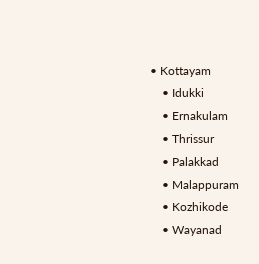• Kottayam
    • Idukki
    • Ernakulam
    • Thrissur
    • Palakkad
    • Malappuram
    • Kozhikode
    • Wayanad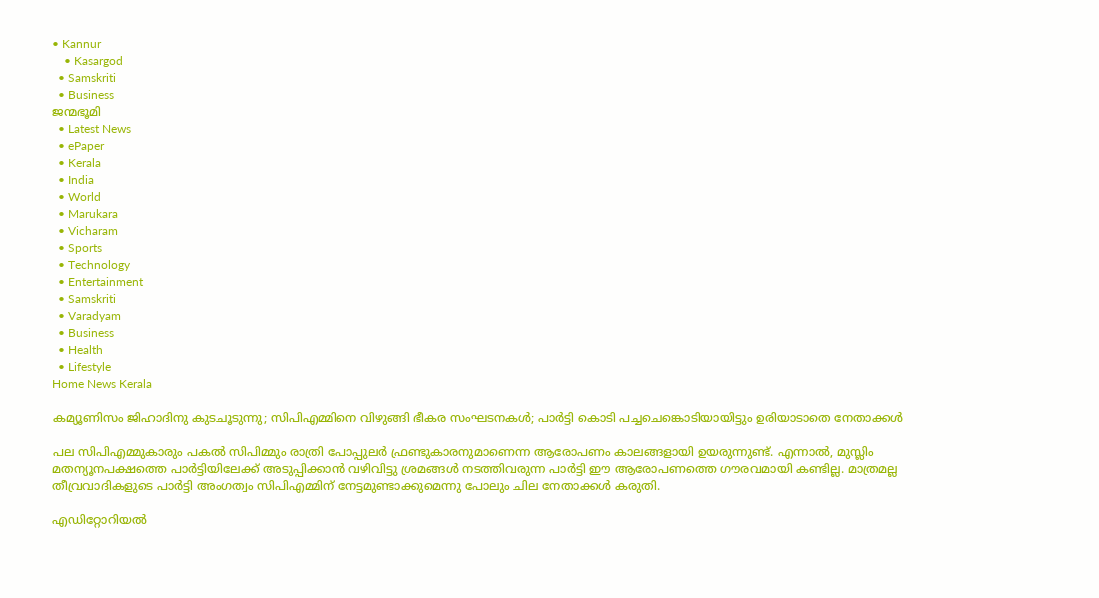• Kannur
    • Kasargod
  • Samskriti
  • Business
ജന്മഭൂമി
  • Latest News
  • ePaper
  • Kerala
  • India
  • World
  • Marukara
  • Vicharam
  • Sports
  • Technology
  • Entertainment
  • Samskriti
  • Varadyam
  • Business
  • Health
  • Lifestyle
Home News Kerala

കമ്യൂണിസം ജിഹാദിനു കുടചൂടുന്നു; സിപിഎമ്മിനെ വിഴുങ്ങി ഭീകര സംഘടനകള്‍; പാര്‍ട്ടി കൊടി പച്ചചെങ്കൊടിയായിട്ടും ഉരിയാടാതെ നേതാക്കള്‍

പല സിപിഎമ്മുകാരും പകല്‍ സിപിമ്മും രാത്രി പോപ്പുലര്‍ ഫ്രണ്ടുകാരനുമാണെന്ന ആരോപണം കാലങ്ങളായി ഉയരുന്നുണ്ട്. എന്നാല്‍, മുസ്ലിം മതന്യൂനപക്ഷത്തെ പാര്‍ട്ടിയിലേക്ക് അടുപ്പിക്കാന്‍ വഴിവിട്ടു ശ്രമങ്ങള്‍ നടത്തിവരുന്ന പാര്‍ട്ടി ഈ ആരോപണത്തെ ഗൗരവമായി കണ്ടില്ല. മാത്രമല്ല തീവ്രവാദികളുടെ പാര്‍ട്ടി അംഗത്വം സിപിഎമ്മിന് നേട്ടമുണ്ടാക്കുമെന്നു പോലും ചില നേതാക്കള്‍ കരുതി.

എഡിറ്റോറിയൽ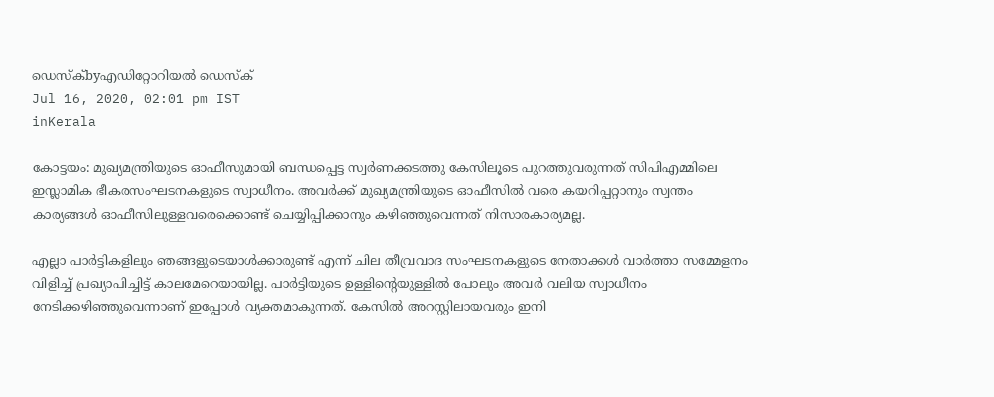ഡെസ്ക്byഎഡിറ്റോറിയൽ ഡെസ്ക്
Jul 16, 2020, 02:01 pm IST
inKerala

കോട്ടയം: മുഖ്യമന്ത്രിയുടെ ഓഫീസുമായി ബന്ധപ്പെട്ട സ്വര്‍ണക്കടത്തു കേസിലൂടെ പുറത്തുവരുന്നത് സിപിഎമ്മിലെ ഇസ്ലാമിക ഭീകരസംഘടനകളുടെ സ്വാധീനം. അവര്‍ക്ക് മുഖ്യമന്ത്രിയുടെ ഓഫീസില്‍ വരെ കയറിപ്പറ്റാനും സ്വന്തം കാര്യങ്ങള്‍ ഓഫീസിലുള്ളവരെക്കൊണ്ട് ചെയ്യിപ്പിക്കാനും കഴിഞ്ഞുവെന്നത് നിസാരകാര്യമല്ല.

എല്ലാ പാര്‍ട്ടികളിലും ഞങ്ങളുടെയാള്‍ക്കാരുണ്ട് എന്ന് ചില തീവ്രവാദ സംഘടനകളുടെ നേതാക്കള്‍ വാര്‍ത്താ സമ്മേളനം വിളിച്ച് പ്രഖ്യാപിച്ചിട്ട് കാലമേറെയായില്ല. പാര്‍ട്ടിയുടെ ഉള്ളിന്റെയുള്ളില്‍ പോലും അവര്‍ വലിയ സ്വാധീനം നേടിക്കഴിഞ്ഞുവെന്നാണ് ഇപ്പോള്‍ വ്യക്തമാകുന്നത്. കേസില്‍ അറസ്റ്റിലായവരും ഇനി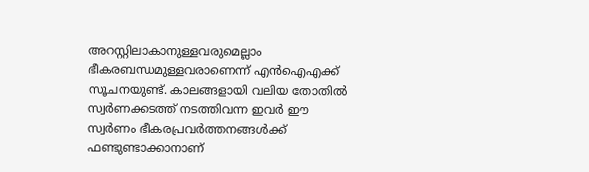അറസ്റ്റിലാകാനുള്ളവരുമെല്ലാം ഭീകരബന്ധമുള്ളവരാണെന്ന് എന്‍ഐഎക്ക് സൂചനയുണ്ട്. കാലങ്ങളായി വലിയ തോതില്‍ സ്വര്‍ണക്കടത്ത് നടത്തിവന്ന ഇവര്‍ ഈ സ്വര്‍ണം ഭീകരപ്രവര്‍ത്തനങ്ങള്‍ക്ക് ഫണ്ടുണ്ടാക്കാനാണ്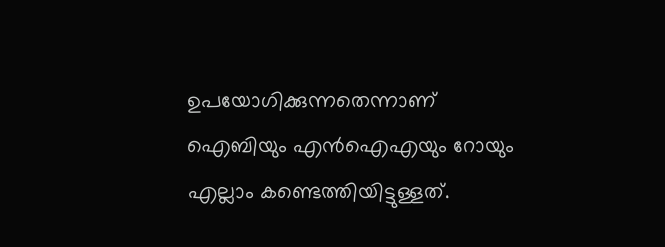ഉപയോഗിക്കുന്നതെന്നാണ് ഐബിയും എന്‍ഐഎയും റോയും എല്ലാം കണ്ടെത്തിയിട്ടുള്ളത്.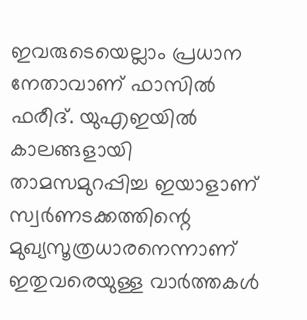ഇവരുടെയെല്ലാം പ്രധാന നേതാവാണ് ഫാസില്‍ ഫരീദ്. യുഎഇയില്‍ കാലങ്ങളായി താമസമുറപ്പിച്ച ഇയാളാണ് സ്വര്‍ണടക്കത്തിന്റെ മുഖ്യസൂത്രധാരനെന്നാണ് ഇതുവരെയുള്ള വാര്‍ത്തകള്‍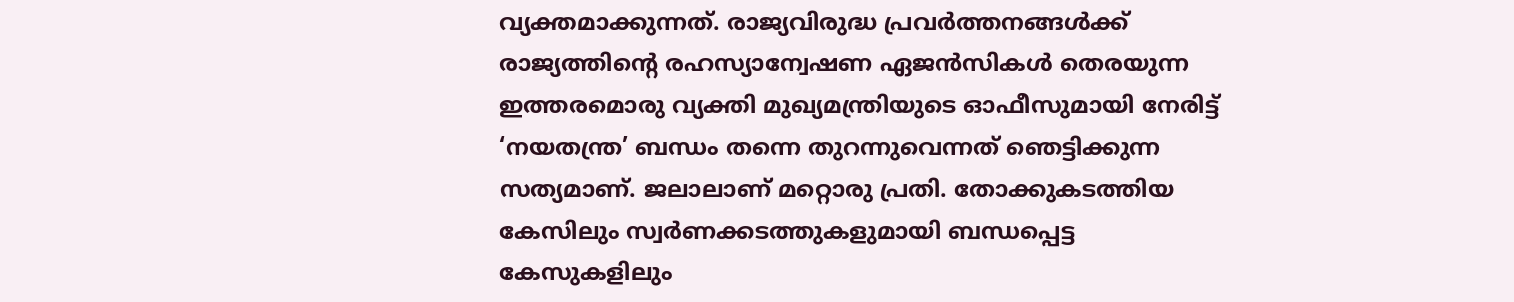വ്യക്തമാക്കുന്നത്. രാജ്യവിരുദ്ധ പ്രവര്‍ത്തനങ്ങള്‍ക്ക് രാജ്യത്തിന്റെ രഹസ്യാന്വേഷണ ഏജന്‍സികള്‍ തെരയുന്ന ഇത്തരമൊരു വ്യക്തി മുഖ്യമന്ത്രിയുടെ ഓഫീസുമായി നേരിട്ട് ‘നയതന്ത്ര’ ബന്ധം തന്നെ തുറന്നുവെന്നത് ഞെട്ടിക്കുന്ന സത്യമാണ്. ജലാലാണ് മറ്റൊരു പ്രതി. തോക്കുകടത്തിയ കേസിലും സ്വര്‍ണക്കടത്തുകളുമായി ബന്ധപ്പെട്ട കേസുകളിലും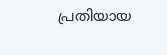പ്രതിയായ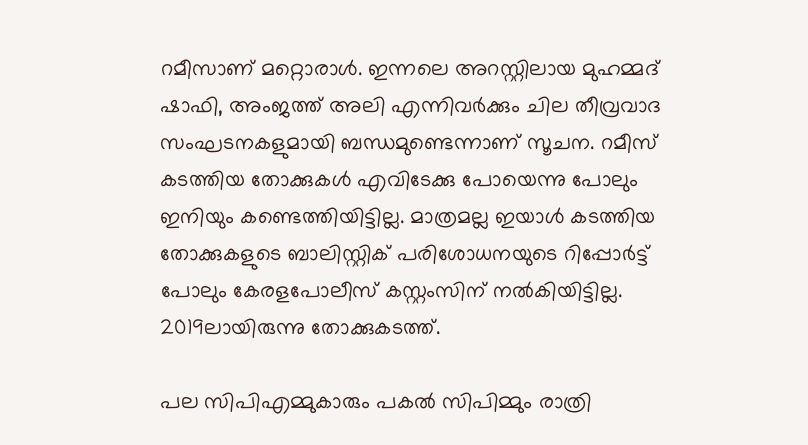റമീസാണ് മറ്റൊരാള്‍. ഇന്നലെ അറസ്റ്റിലായ മുഹമ്മദ് ഷാഫി, അംജത്ത് അലി എന്നിവര്‍ക്കും ചില തീവ്രവാദ സംഘടനകളുമായി ബന്ധമുണ്ടെന്നാണ് സൂചന. റമീസ് കടത്തിയ തോക്കുകള്‍ എവിടേക്കു പോയെന്നു പോലും ഇനിയും കണ്ടെത്തിയിട്ടില്ല. മാത്രമല്ല ഇയാള്‍ കടത്തിയ തോക്കുകളുടെ ബാലിസ്റ്റിക് പരിശോധനയുടെ റിപ്പോര്‍ട്ട് പോലും കേരളപോലീസ് കസ്റ്റംസിന് നല്‍കിയിട്ടില്ല. 2019ലായിരുന്നു തോക്കുകടത്ത്.

പല സിപിഎമ്മുകാരും പകല്‍ സിപിമ്മും രാത്രി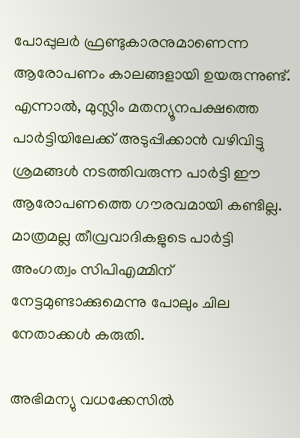പോപ്പുലര്‍ ഫ്രണ്ടുകാരനുമാണെന്ന ആരോപണം കാലങ്ങളായി ഉയരുന്നുണ്ട്. എന്നാല്‍, മുസ്ലിം മതന്യൂനപക്ഷത്തെ പാര്‍ട്ടിയിലേക്ക് അടുപ്പിക്കാന്‍ വഴിവിട്ടു ശ്രമങ്ങള്‍ നടത്തിവരുന്ന പാര്‍ട്ടി ഈ ആരോപണത്തെ ഗൗരവമായി കണ്ടില്ല. മാത്രമല്ല തീവ്രവാദികളുടെ പാര്‍ട്ടി അംഗത്വം സിപിഎമ്മിന് നേട്ടമുണ്ടാക്കുമെന്നു പോലും ചില നേതാക്കള്‍ കരുതി.

അഭിമന്യു വധക്കേസില്‍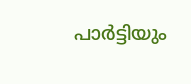പാര്‍ട്ടിയും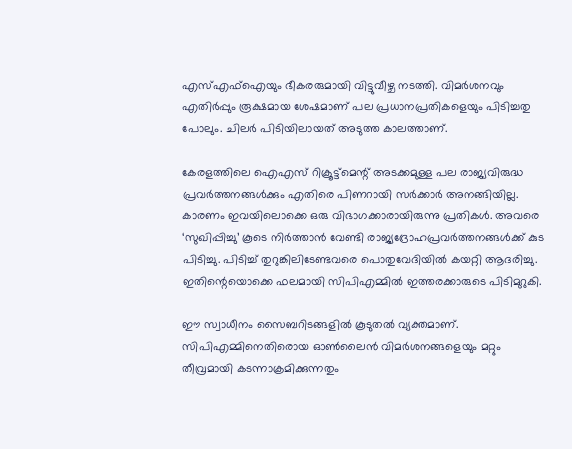എസ്എഫ്‌ഐയും ഭീകരരുമായി വിട്ടുവീഴ്ച നടത്തി. വിമര്‍ശനവും എതിര്‍പ്പും രൂക്ഷമായ ശേഷമാണ് പല പ്രധാനപ്രതികളെയും പിടിച്ചതു പോലും. ചിലര്‍ പിടിയിലായത് അടുത്ത കാലത്താണ്.

കേരളത്തിലെ ഐഎസ് റിക്രൂട്ട്‌മെന്റ് അടക്കമുള്ള പല രാജ്യവിരുദ്ധ പ്രവര്‍ത്തനങ്ങള്‍ക്കും എതിരെ പിണറായി സര്‍ക്കാര്‍ അനങ്ങിയില്ല. കാരണം ഇവയിലൊക്കെ ഒരു വിഭാഗക്കാരായിരുന്നു പ്രതികള്‍. അവരെ ‘സുഖിപ്പിച്ചു’ കൂടെ നിര്‍ത്താന്‍ വേണ്ടി രാജ്യദ്രോഹപ്രവര്‍ത്തനങ്ങള്‍ക്ക് കുട പിടിച്ചു. പിടിച്ച് തുറുങ്കിലിടേണ്ടവരെ പൊതുവേദിയില്‍ കയറ്റി ആദരിച്ചു. ഇതിന്റെയൊക്കെ ഫലമായി സിപിഎമ്മില്‍ ഇത്തരക്കാരുടെ പിടിമുറുകി.

ഈ സ്വാധീനം സൈബറിടങ്ങളില്‍ കൂടുതല്‍ വ്യക്തമാണ്. സിപിഎമ്മിനെതിരൊയ ഓണ്‍ലൈന്‍ വിമര്‍ശനങ്ങളെയും മറ്റും തീവ്രമായി കടന്നാക്രമിക്കുന്നതും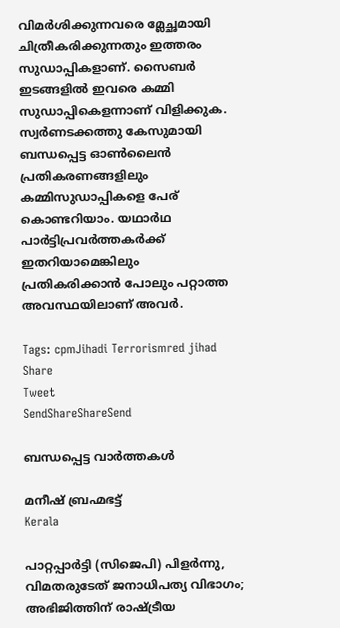വിമര്‍ശിക്കുന്നവരെ മ്ലേച്ഛമായി ചിത്രീകരിക്കുന്നതും ഇത്തരം സുഡാപ്പികളാണ്. സൈബര്‍ ഇടങ്ങളില്‍ ഇവരെ കമ്മി സുഡാപ്പികെളന്നാണ് വിളിക്കുക. സ്വര്‍ണടക്കത്തു കേസുമായി ബന്ധപ്പെട്ട ഓണ്‍ലൈന്‍ പ്രതികരണങ്ങളിലും കമ്മിസുഡാപ്പികളെ പേര് കൊണ്ടറിയാം. യഥാര്‍ഥ പാര്‍ട്ടിപ്രവര്‍ത്തകര്‍ക്ക് ഇതറിയാമെങ്കിലും പ്രതികരിക്കാന്‍ പോലും പറ്റാത്ത അവസ്ഥയിലാണ് അവര്‍.

Tags: cpmJihadi Terrorismred jihad
Share
Tweet
SendShareShareSend

ബന്ധപ്പെട്ട വാര്‍ത്തകള്‍

മനീഷ് ബ്രഹ്മഭട്ട്‌
Kerala

പാറ്റപ്പാർട്ടി (സിജെപി) പിളർന്നു, വിമതരുടേത് ജനാധിപത്യ വിഭാഗം; അഭിജിത്തിന് രാഷ്‌ട്രീയ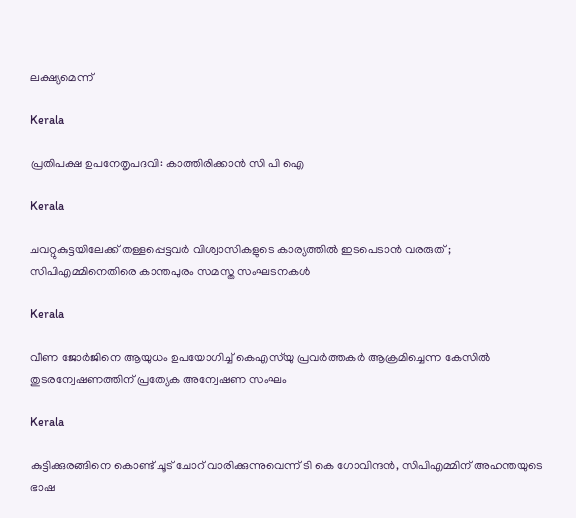ലക്ഷ്യമെന്ന്

Kerala

പ്രതിപക്ഷ ഉപനേതൃപദവി: കാത്തിരിക്കാന്‍ സി പി ഐ

Kerala

ചവറ്റുകുട്ടയിലേക്ക് തള്ളപ്പെട്ടവർ വിശ്വാസികളുടെ കാര്യത്തിൽ ഇടപെടാൻ വരരുത് ; സിപിഎമ്മിനെതിരെ കാന്തപുരം സമസ്ത സംഘടനകൾ

Kerala

വീണ ജോര്‍ജിനെ ആയുധം ഉപയോഗിച്ച് കെഎസ്‌യു പ്രവര്‍ത്തകര്‍ ആക്രമിച്ചെന്ന കേസില്‍ തുടരന്വേഷണത്തിന് പ്രത്യേക അന്വേഷണ സംഘം

Kerala

കുട്ടിക്കുരങ്ങിനെ കൊണ്ട് ചൂട് ചോറ് വാരിക്കുന്നുവെന്ന് ടി കെ ഗോവിന്ദന്‍, സിപിഎമ്മിന് അഹന്തയുടെ ഭാഷ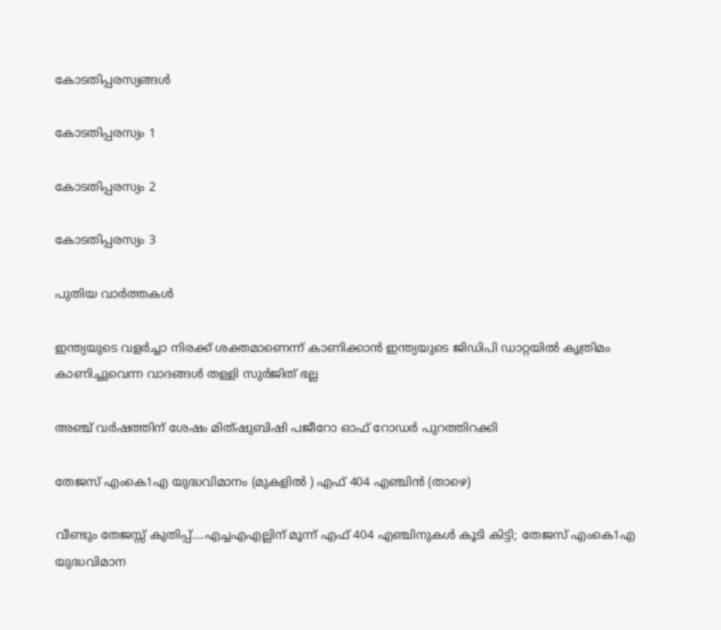കോടതിപ്പരസ്യങ്ങള്‍

കോടതിപ്പരസ്യം 1

കോടതിപ്പരസ്യം 2

കോടതിപ്പരസ്യം 3

പുതിയ വാര്‍ത്തകള്‍

ഇന്ത്യയുടെ വളർച്ചാ നിരക്ക് ശക്തമാണെന്ന് കാണിക്കാൻ ഇന്ത്യയുടെ ജിഡിപി ഡാറ്റയിൽ കൃത്രിമം കാണിച്ചുവെന്ന വാദങ്ങൾ തള്ളി സുർജിത് ഭല്ല

അഞ്ച് വര്‍ഷത്തിന് ശേഷം മിത്ഷുബിഷി പജീറോ ഓഫ് റോഡര്‍ പുറത്തിറക്കി

തേജസ് എംകെ1എ യുദ്ധവിമാനം (മുകളില്‍ ) എഫ് 404 എഞ്ചിന്‍ (താഴെ)

വീണ്ടും തേജസ്സ് കുതിപ്പ്….എച്ചഎഎല്ലിന് മൂന്ന് എഫ് 404 എഞ്ചിനുകൾ കൂടി കിട്ടി; തേജസ് എംകെ1എ യുദ്ധവിമാന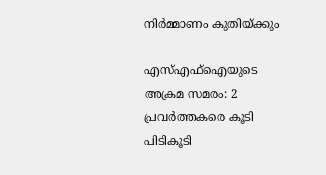നിര്‍മ്മാണം കുതിയ്‌ക്കും

എസ്എഫ്ഐയുടെ അക്രമ സമരം: 2 പ്രവര്‍ത്തകരെ കൂടി പിടികൂടി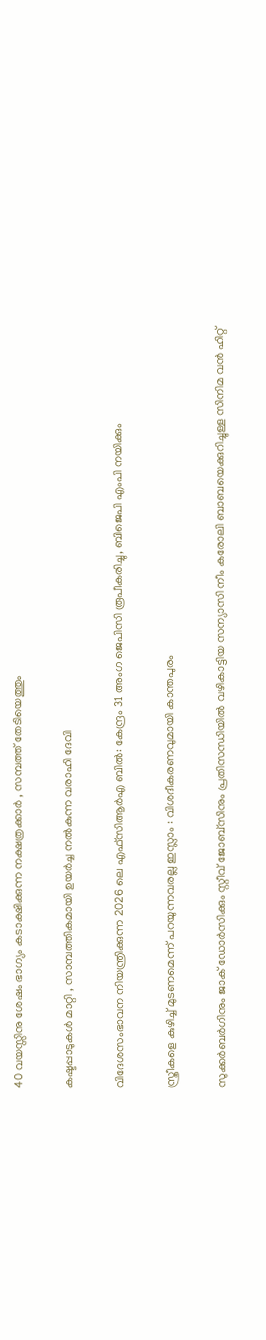40 വയസ്സിനു ശേഷം ഭാഗ്യം കടാക്ഷിക്കുന്ന നക്ഷത്രക്കാർ , സമ്പത്ത് തേടിയെത്തും

കഷ്ടപ്പാടുകൾ മാറ്റി , സാമ്പത്തികമായി ഉയർച്ച നൽകുന്ന വരാഹി ദേവി

വിദേശസംഭാവന നിയന്ത്രിക്കുന്ന 2026 ലെ എഫ്‌സി‌ആർ‌എ ബിൽ: കേന്ദ്രം 31 അംഗ ജെ‌പി‌സി രൂപീകരിച്ചു, ബിജെപി എംപി നയിക്കും

സ്ത്രീകളെ കുഴിച്ച് മുടണമെന്ന് പറയുന്നവരല്ല ഇസ്ലാം : വിശദീകരണവുമായി കാന്തപുരം

സുക്കര്‍ബര്‍ഗിനും ജാക് ഡോര്‍സിക്കും സ്റ്റീവ് ജോബ്സിനും പ്രതിസന്ധിയില്‍ വഴികാട്ടിയ സന്യാസി നീം കരോലി ബാബയെക്കുറിച്ചുള്ള സിനിമ വന്‍ ഹിറ്റ്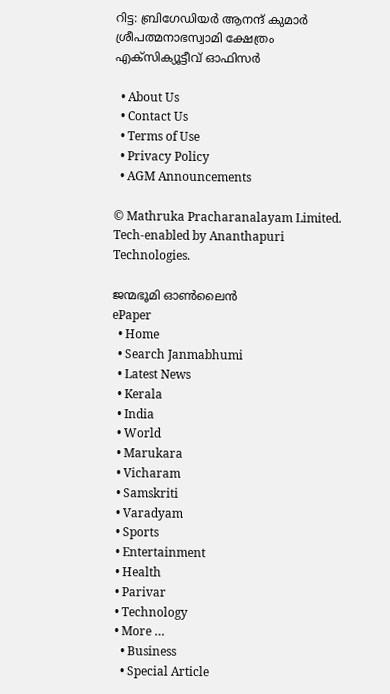റിട്ട: ബ്രിഗേഡിയര്‍ ആനന്ദ് കുമാര്‍ ശ്രീപത്മനാഭസ്വാമി ക്ഷേത്രം എക്സിക്യൂട്ടീവ് ഓഫിസര്‍

  • About Us
  • Contact Us
  • Terms of Use
  • Privacy Policy
  • AGM Announcements

© Mathruka Pracharanalayam Limited.
Tech-enabled by Ananthapuri Technologies.

ജന്മഭൂമി ഓണ്‍ലൈന്‍
ePaper
  • Home
  • Search Janmabhumi
  • Latest News
  • Kerala
  • India
  • World
  • Marukara
  • Vicharam
  • Samskriti
  • Varadyam
  • Sports
  • Entertainment
  • Health
  • Parivar
  • Technology
  • More …
    • Business
    • Special Article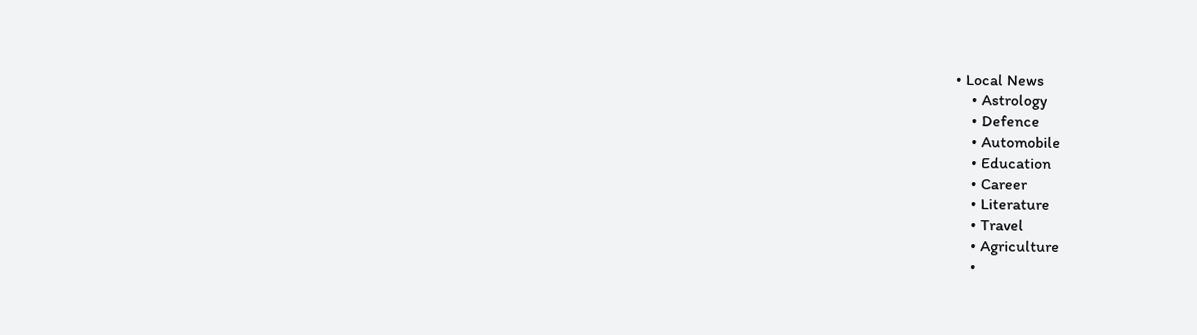• Local News
    • Astrology
    • Defence
    • Automobile
    • Education
    • Career
    • Literature
    • Travel
    • Agriculture
    •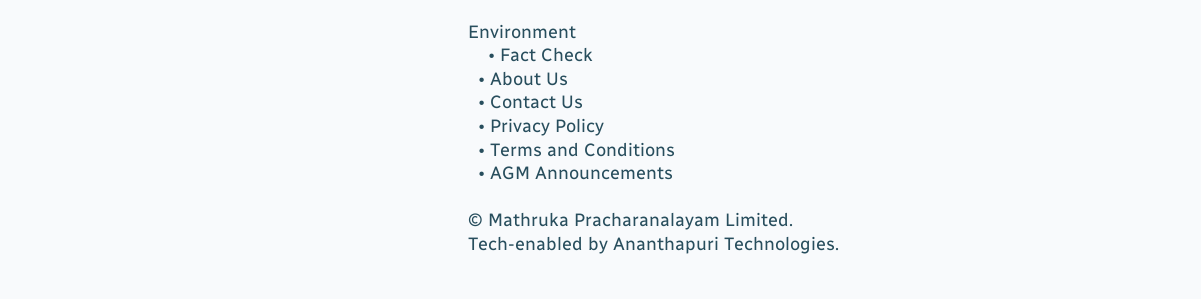Environment
    • Fact Check
  • About Us
  • Contact Us
  • Privacy Policy
  • Terms and Conditions
  • AGM Announcements

© Mathruka Pracharanalayam Limited.
Tech-enabled by Ananthapuri Technologies.